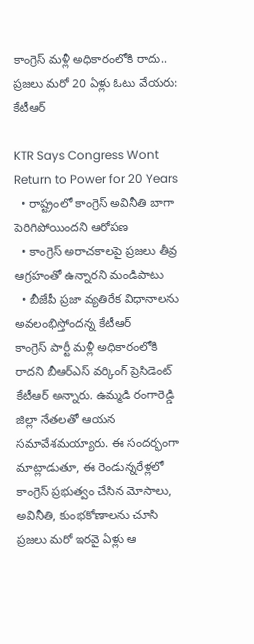కాంగ్రెస్ మళ్లీ అధికారంలోకి రాదు.. ప్రజలు మరో 20 ఏళ్లు ఓటు వేయరు: కేటీఆర్

KTR Says Congress Wont Return to Power for 20 Years
  • రాష్ట్రంలో కాంగ్రెస్ అవినీతి బాగా పెరిగిపోయిందని ఆరోపణ
  • కాంగ్రెస్ అరాచకాలపై ప్రజలు తీవ్ర ఆగ్రహంతో ఉన్నారని మండిపాటు
  • బీజేపీ ప్రజా వ్యతిరేక విధానాలను అవలంభిస్తోందన్న కేటీఆర్
కాంగ్రెస్ పార్టీ మళ్లీ అధికారంలోకి రాదని బీఆర్ఎస్ వర్కింగ్ ప్రెసిడెంట్ కేటీఆర్ అన్నారు. ఉమ్మడి రంగారెడ్డి జిల్లా నేతలతో ఆయన సమావేశమయ్యారు. ఈ సందర్భంగా మాట్లాడుతూ, ఈ రెండున్నరేళ్లలో కాంగ్రెస్ ప్రభుత్వం చేసిన మోసాలు, అవినీతి, కుంభకోణాలను చూసి ప్రజలు మరో ఇరవై ఏళ్లు ఆ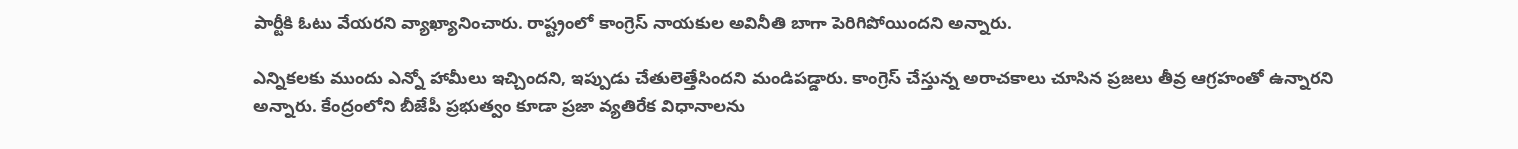పార్టీకి ఓటు వేయరని వ్యాఖ్యానించారు. రాష్ట్రంలో కాంగ్రెస్ నాయకుల అవినీతి బాగా పెరిగిపోయిందని అన్నారు.

ఎన్నికలకు ముందు ఎన్నో హామీలు ఇచ్చిందని, ఇప్పుడు చేతులెత్తేసిందని మండిపడ్డారు. కాంగ్రెస్ చేస్తున్న అరాచకాలు చూసిన ప్రజలు తీవ్ర ఆగ్రహంతో ఉన్నారని అన్నారు. కేంద్రంలోని బీజేపీ ప్రభుత్వం కూడా ప్రజా వ్యతిరేక విధానాలను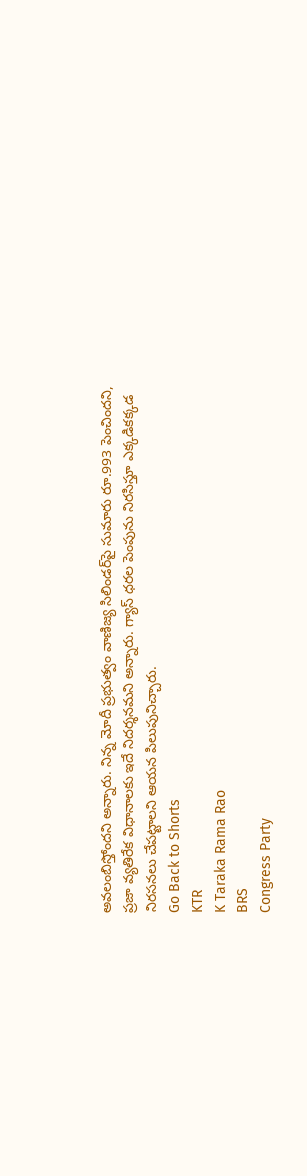అవలంబిస్తోందని అన్నారు. నిన్న మోదీ ప్రభుత్వం వాణిజ్య సిలిండర్‌పై సుమారు రూ.993 పెంచిందని, ప్రజా వ్యతిరేక విధానాలకు ఇదే నిదర్శనమని అన్నారు. గ్యాస్ ధరల పెంపును నిరసిస్తూ ఎక్కడికక్కడ నిరసనలు చేపట్టాలని ఆయన పిలుపునిచ్చారు.
Go Back to Shorts
KTR
K Taraka Rama Rao
BRS
Congress Party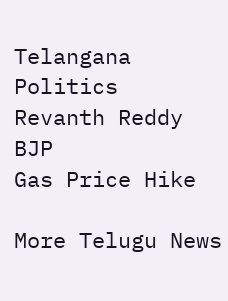Telangana Politics
Revanth Reddy
BJP
Gas Price Hike

More Telugu News